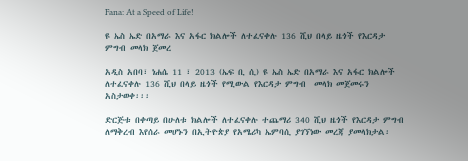Fana: At a Speed of Life!

ዩ ኤስ ኤድ በአማራ እና አፋር ክልሎች ለተፈናቀሉ 136 ሺህ በላይ ዜጎች የእርዳታ ምግብ መላክ ጀመረ

አዲስ አበባ፣ ነሐሴ 11 ፣ 2013 (ኤፍ ቢ ሲ) ዩ ኤስ ኤድ በአማራ እና አፋር ክልሎች ለተፈናቀሉ 136 ሺህ በላይ ዜጎች የሚውል የእርዳታ ምግብ  መላክ መጀመሩን አስታወቀ፡፡፡

ድርጅቱ በቀጣይ በሁለቱ ክልሎች ለተፈናቀሉ ተጨማሪ 340 ሺህ ዜጎች የእርዳታ ምግብ ለማቅረብ እየሰራ መሆኑን በኢትዮጵያ የአሜሪካ ኤምባሲ ያገኘነው መረጃ ያመላክታል፡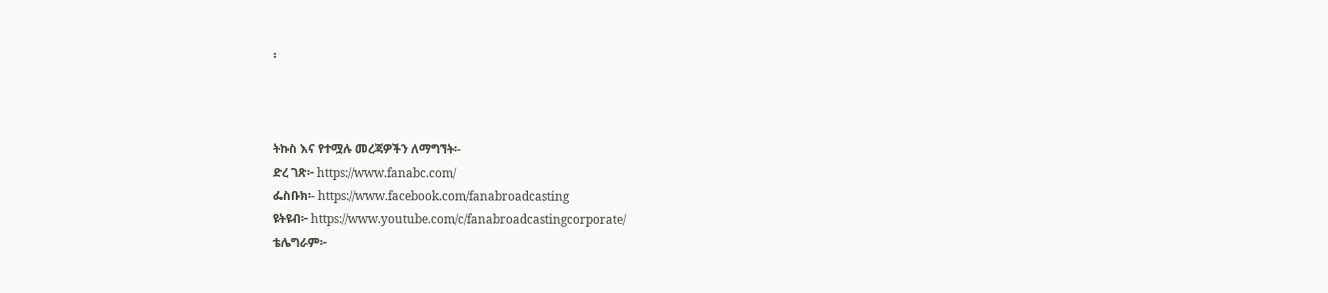፡



ትኩስ እና የተሟሉ መረጃዎችን ለማግኘት፡-
ድረ ገጽ፦ https://www.fanabc.com/
ፌስቡክ፡- https://www.facebook.com/fanabroadcasting
ዩትዩብ፦ https://www.youtube.com/c/fanabroadcastingcorporate/
ቴሌግራም፦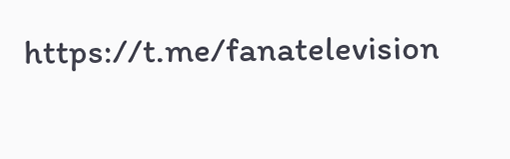https://t.me/fanatelevision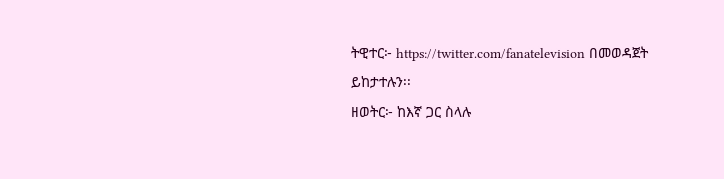ትዊተር፦ https://twitter.com/fanatelevision በመወዳጀት ይከታተሉን፡፡
ዘወትር፦ ከእኛ ጋር ስላሉ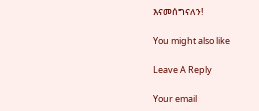እናመሰግናለን!

You might also like

Leave A Reply

Your email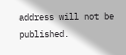address will not be published.